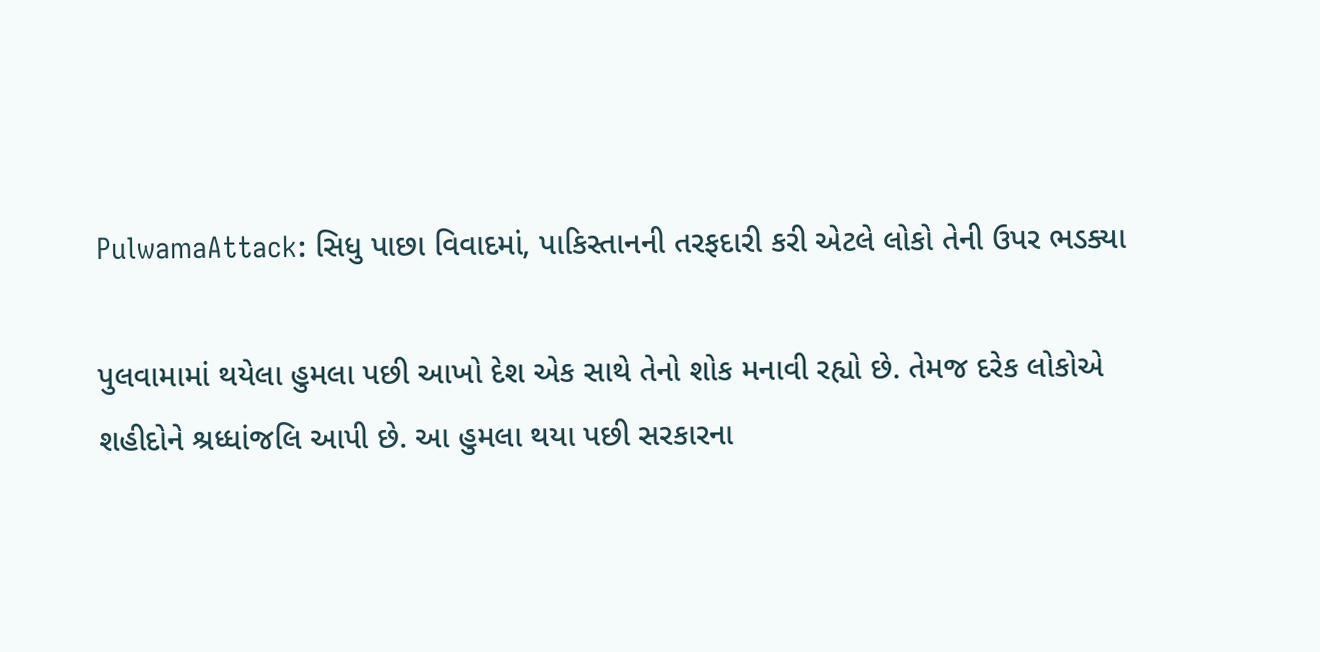PulwamaAttack: સિધુ પાછા વિવાદમાં, પાકિસ્તાનની તરફદારી કરી એટલે લોકો તેની ઉપર ભડક્યા

પુલવામામાં થયેલા હુમલા પછી આખો દેશ એક સાથે તેનો શોક મનાવી રહ્યો છે. તેમજ દરેક લોકોએ શહીદોને શ્રધ્ધાંજલિ આપી છે. આ હુમલા થયા પછી સરકારના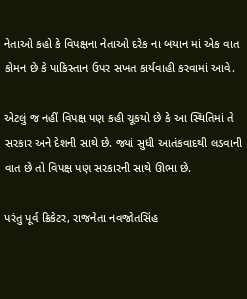નેતાઓ કહો કે વિપક્ષના નેતાઓ દરેક ના બયાન માં એક વાત કોમન છે કે પાકિસ્તાન ઉપર સખત કાર્યવાહી કરવામાં આવે.

એટલું જ નહીં વિપક્ષ પણ કહી ચૂકયો છે કે આ સ્થિતિમાં તે સરકાર અને દેશની સાથે છે. જ્યાં સુધી આતંકવાદથી લડવાની વાત છે તો વિપક્ષ પણ સરકારની સાથે ઊભા છે.

પરંતુ પૂર્વ ક્રિકેટર, રાજનેતા નવજોતસિંહ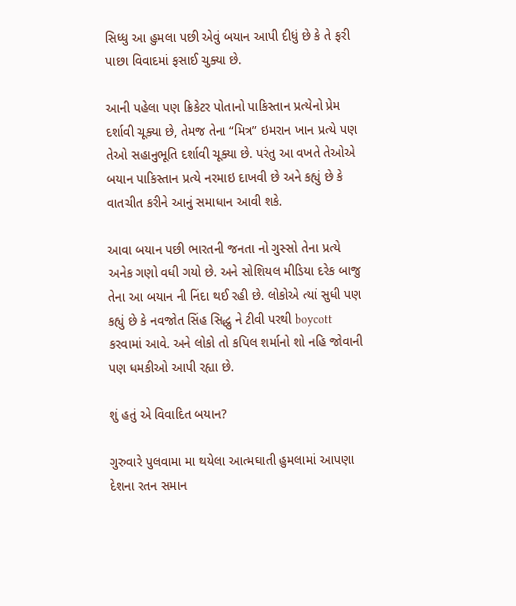સિધ્ધુ આ હુમલા પછી એવું બયાન આપી દીધું છે કે તે ફરી પાછા વિવાદમાં ફસાઈ ચુક્યા છે.

આની પહેલા પણ ક્રિકેટર પોતાનો પાકિસ્તાન પ્રત્યેનો પ્રેમ દર્શાવી ચૂક્યા છે, તેમજ તેના “મિત્ર” ઇમરાન ખાન પ્રત્યે પણ તેઓ સહાનુભૂતિ દર્શાવી ચૂક્યા છે. પરંતુ આ વખતે તેઓએ બયાન પાકિસ્તાન પ્રત્યે નરમાઇ દાખવી છે અને કહ્યું છે કે વાતચીત કરીને આનું સમાધાન આવી શકે.

આવા બયાન પછી ભારતની જનતા નો ગુસ્સો તેના પ્રત્યે અનેક ગણો વધી ગયો છે. અને સોશિયલ મીડિયા દરેક બાજુ તેના આ બયાન ની નિંદા થઈ રહી છે. લોકોએ ત્યાં સુધી પણ કહ્યું છે કે નવજોત સિંહ સિદ્ધુ ને ટીવી પરથી boycott કરવામાં આવે. અને લોકો તો કપિલ શર્માનો શો નહિ જોવાની પણ ધમકીઓ આપી રહ્યા છે.

શું હતું એ વિવાદિત બયાન?

ગુરુવારે પુલવામા મા થયેલા આત્મઘાતી હુમલામાં આપણા દેશના રતન સમાન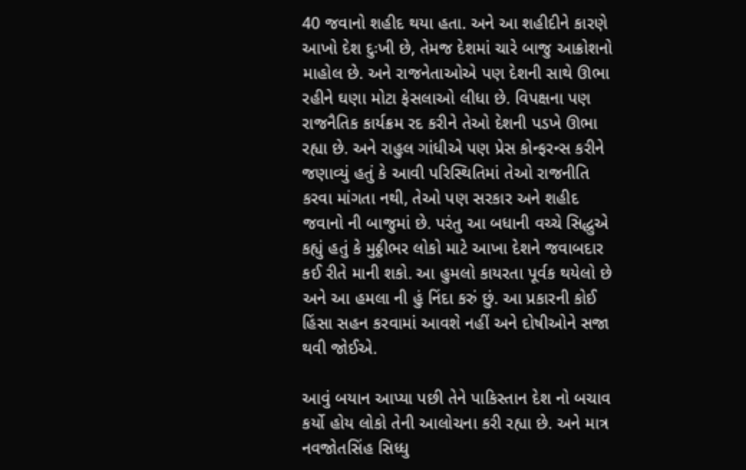40 જવાનો શહીદ થયા હતા. અને આ શહીદીને કારણે આખો દેશ દુઃખી છે, તેમજ દેશમાં ચારે બાજુ આક્રોશનો માહોલ છે. અને રાજનેતાઓએ પણ દેશની સાથે ઊભા રહીને ઘણા મોટા ફેસલાઓ લીધા છે. વિપક્ષના પણ રાજનૈતિક કાર્યક્રમ રદ કરીને તેઓ દેશની પડખે ઊભા રહ્યા છે. અને રાહુલ ગાંધીએ પણ પ્રેસ કોન્ફરન્સ કરીને જણાવ્યું હતું કે આવી પરિસ્થિતિમાં તેઓ રાજનીતિ કરવા માંગતા નથી, તેઓ પણ સરકાર અને શહીદ જવાનો ની બાજુમાં છે. પરંતુ આ બધાની વચ્ચે સિદ્ધુએ કહ્યું હતું કે મુઠ્ઠીભર લોકો માટે આખા દેશને જવાબદાર કઈ રીતે માની શકો. આ હુમલો કાયરતા પૂર્વક થયેલો છે અને આ હમલા ની હું નિંદા કરું છું. આ પ્રકારની કોઈ હિંસા સહન કરવામાં આવશે નહીં અને દોષીઓને સજા થવી જોઈએ.

આવું બયાન આપ્યા પછી તેને પાકિસ્તાન દેશ નો બચાવ કર્યો હોય લોકો તેની આલોચના કરી રહ્યા છે. અને માત્ર નવજોતસિંહ સિધ્ધુ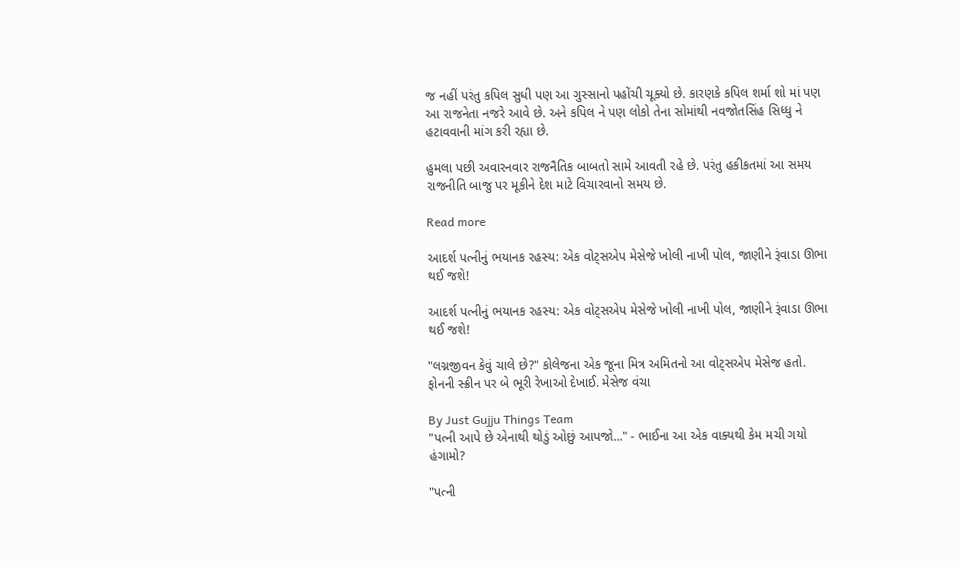જ નહીં પરંતુ કપિલ સુધી પણ આ ગુસ્સાનો પહોંચી ચૂક્યો છે. કારણકે કપિલ શર્મા શો માં પણ આ રાજનેતા નજરે આવે છે. અને કપિલ ને પણ લોકો તેના સોમાંથી નવજોતસિંહ સિધ્ધુ ને હટાવવાની માંગ કરી રહ્યા છે.

હુમલા પછી અવારનવાર રાજનૈતિક બાબતો સામે આવતી રહે છે. પરંતુ હકીકતમાં આ સમય રાજનીતિ બાજુ પર મૂકીને દેશ માટે વિચારવાનો સમય છે.

Read more

આદર્શ પત્નીનું ભયાનક રહસ્ય: એક વોટ્સએપ મેસેજે ખોલી નાખી પોલ, જાણીને રૂંવાડા ઊભા થઈ જશે!

આદર્શ પત્નીનું ભયાનક રહસ્ય: એક વોટ્સએપ મેસેજે ખોલી નાખી પોલ, જાણીને રૂંવાડા ઊભા થઈ જશે!

"લગ્નજીવન કેવું ચાલે છે?" કોલેજના એક જૂના મિત્ર અમિતનો આ વોટ્સએપ મેસેજ હતો. ફોનની સ્ક્રીન પર બે ભૂરી રેખાઓ દેખાઈ. મેસેજ વંચા

By Just Gujju Things Team
"પત્ની આપે છે એનાથી થોડું ઓછું આપજો..." - ભાઈના આ એક વાક્યથી કેમ મચી ગયો હંગામો?

"પત્ની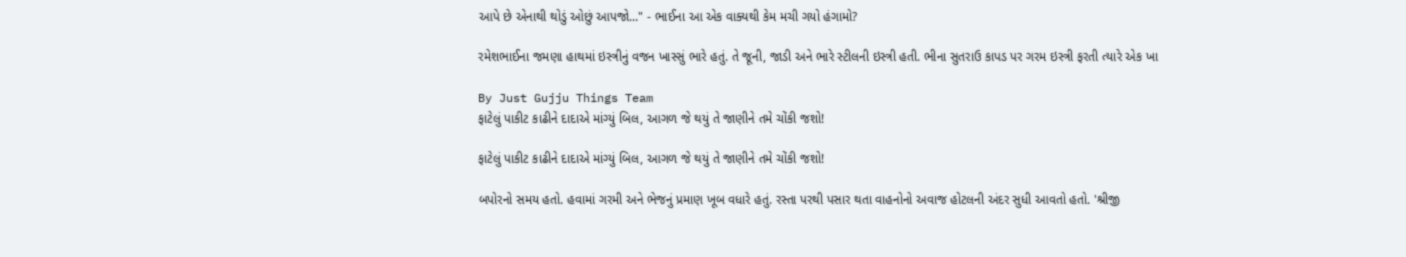આપે છે એનાથી થોડું ઓછું આપજો..." - ભાઈના આ એક વાક્યથી કેમ મચી ગયો હંગામો?

રમેશભાઈના જમણા હાથમાં ઇસ્ત્રીનું વજન ખાસ્સું ભારે હતું. તે જૂની, જાડી અને ભારે સ્ટીલની ઇસ્ત્રી હતી. ભીના સુતરાઉ કાપડ પર ગરમ ઇસ્ત્રી ફરતી ત્યારે એક ખા

By Just Gujju Things Team
ફાટેલું પાકીટ કાઢીને દાદાએ માંગ્યું બિલ, આગળ જે થયું તે જાણીને તમે ચોંકી જશો!

ફાટેલું પાકીટ કાઢીને દાદાએ માંગ્યું બિલ, આગળ જે થયું તે જાણીને તમે ચોંકી જશો!

બપોરનો સમય હતો. હવામાં ગરમી અને ભેજનું પ્રમાણ ખૂબ વધારે હતું. રસ્તા પરથી પસાર થતા વાહનોનો અવાજ હોટલની અંદર સુધી આવતો હતો. 'શ્રીજી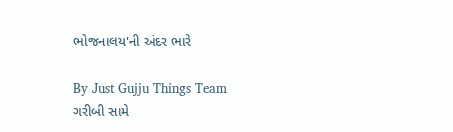ભોજનાલય'ની અંદર ભારે

By Just Gujju Things Team
ગરીબી સામે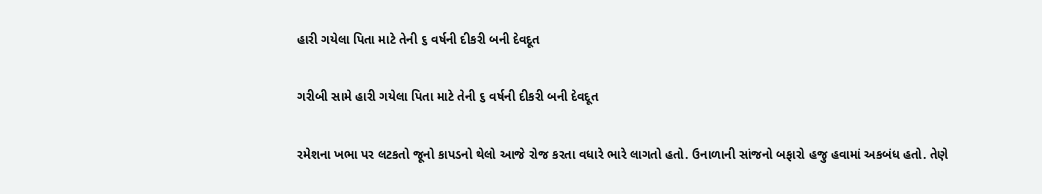હારી ગયેલા પિતા માટે તેની ૬ વર્ષની દીકરી બની દેવદૂત

ગરીબી સામે હારી ગયેલા પિતા માટે તેની ૬ વર્ષની દીકરી બની દેવદૂત

રમેશના ખભા પર લટકતો જૂનો કાપડનો થેલો આજે રોજ કરતા વધારે ભારે લાગતો હતો. ઉનાળાની સાંજનો બફારો હજુ હવામાં અકબંધ હતો. તેણે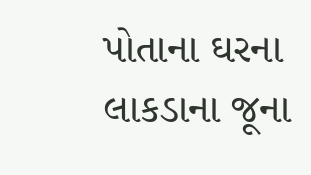પોતાના ઘરના લાકડાના જૂના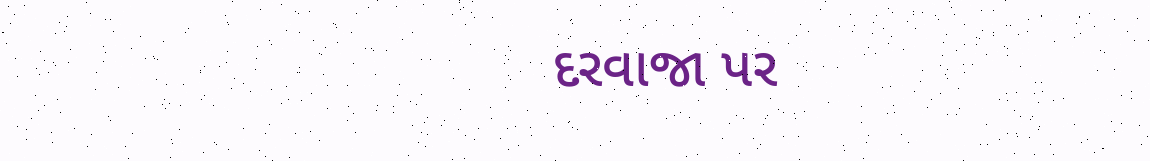દરવાજા પર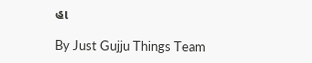હા

By Just Gujju Things Team